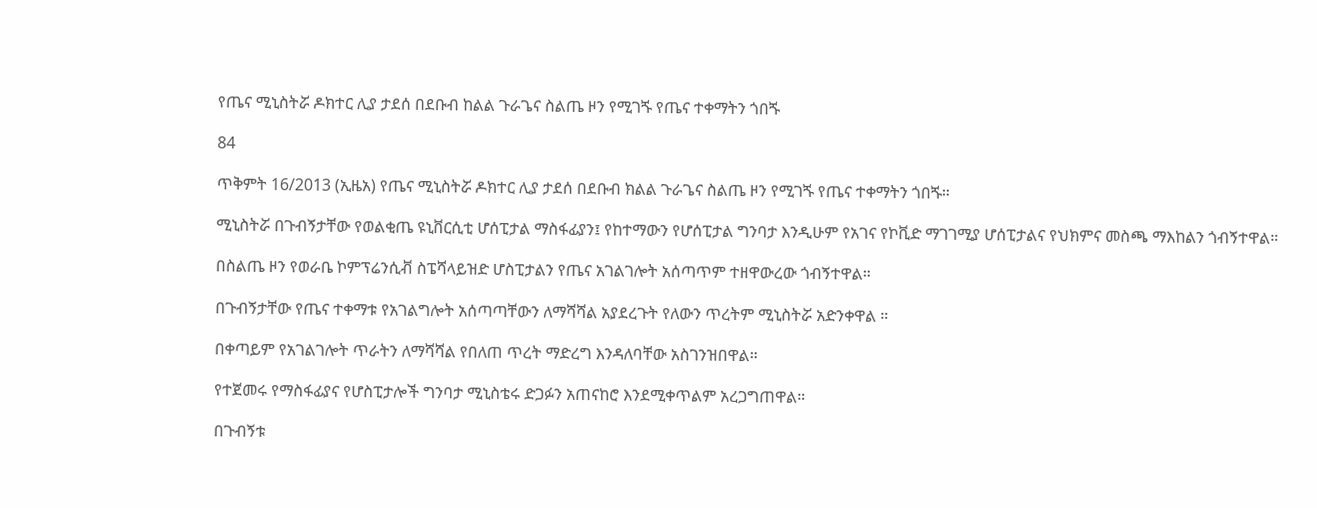የጤና ሚኒስትሯ ዶክተር ሊያ ታደሰ በደቡብ ከልል ጉራጌና ስልጤ ዞን የሚገጙ የጤና ተቀማትን ጎበጙ

84

ጥቅምት 16/2013 (ኢዜአ) የጤና ሚኒስትሯ ዶክተር ሊያ ታደሰ በደቡብ ክልል ጉራጌና ስልጤ ዞን የሚገጙ የጤና ተቀማትን ጎበጙ።

ሚኒስትሯ በጉብኝታቸው የወልቂጤ ዩኒቨርሲቲ ሆሰፒታል ማስፋፊያን፤ የከተማውን የሆሰፒታል ግንባታ እንዲሁም የአገና የኮቪድ ማገገሚያ ሆሰፒታልና የህክምና መስጫ ማእከልን ጎብኝተዋል።

በስልጤ ዞን የወራቤ ኮምፕሬንሲቭ ስፔሻላይዝድ ሆስፒታልን የጤና አገልገሎት አሰጣጥም ተዘዋውረው ጎብኝተዋል።

በጉብኝታቸው የጤና ተቀማቱ የአገልግሎት አሰጣጣቸውን ለማሻሻል አያደረጉት የለውን ጥረትም ሚኒስትሯ አድንቀዋል ።

በቀጣይም የአገልገሎት ጥራትን ለማሻሻል የበለጠ ጥረት ማድረግ እንዳለባቸው አስገንዝበዋል።

የተጀመሩ የማስፋፊያና የሆስፒታሎች ግንባታ ሚኒስቴሩ ድጋፉን አጠናከሮ እንደሚቀጥልም አረጋግጠዋል።

በጉብኝቱ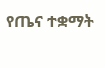የጤና ተቋማት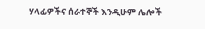ሃላፊዎችና ሰራተኞች እንዲሁም ሌሎች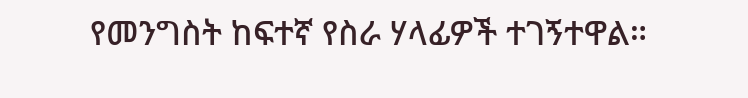የመንግስት ከፍተኛ የስራ ሃላፊዎች ተገኝተዋል።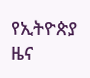የኢትዮጵያ ዜና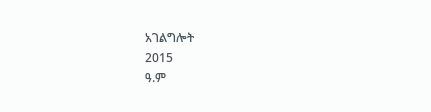አገልግሎት
2015
ዓ.ም